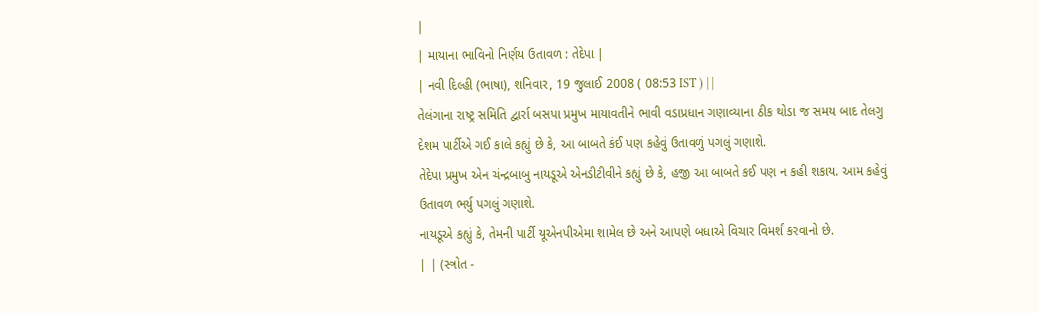|
| માયાના ભાવિનો નિર્ણય ઉતાવળ : તેદેપા |
| નવી દિલ્હી (ભાષા), શનિવાર, 19 જુલાઈ 2008 ( 08:53 IST ) | |
તેલંગાના રાષ્ટ્ર સમિતિ દ્વાર્રા બસપા પ્રમુખ માયાવતીને ભાવી વડાપ્રધાન ગણાવ્યાના ઠીક થોડા જ સમય બાદ તેલગુ દેશમ પાર્ટીએ ગઈ કાલે કહ્યું છે કે, આ બાબતે કંઈ પણ કહેવું ઉતાવળું પગલું ગણાશે.
તેદેપા પ્રમુખ એન ચંન્દ્રબાબુ નાયડૂએ એનડીટીવીને કહ્યું છે કે, હજી આ બાબતે કઈ પણ ન કહી શકાય. આમ કહેવું ઉતાવળ ભર્યુ પગલું ગણાશે.
નાયડૂએ કહ્યું કે, તેમની પાર્ટી યૂએનપીએમા શામેલ છે અને આપણે બધાએ વિચાર વિમર્શ કરવાનો છે.
| | (સ્ત્રોત -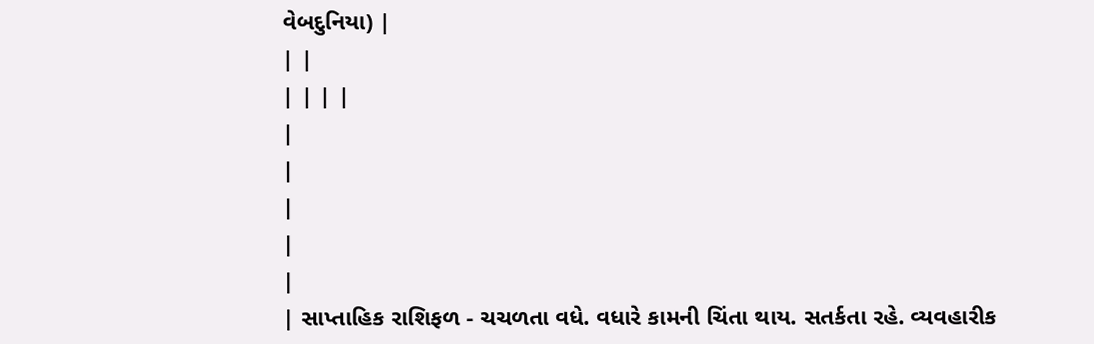વેબદુનિયા) |
| |
| | | |
|
|
|
|
|
| સાપ્તાહિક રાશિફળ - ચચળતા વધે. વધારે કામની ચિંતા થાય. સતર્કતા રહે. વ્યવહારીક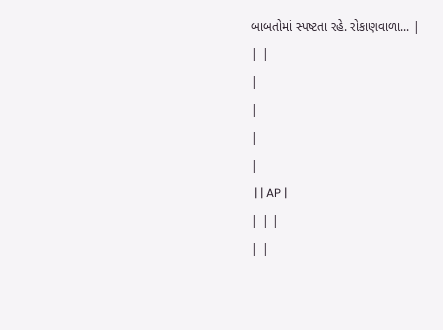બાબતોમાં સ્પષ્ટતા રહે. રોકાણવાળા... |
| |
|
|
|
|
 | | AP |
| | |
| |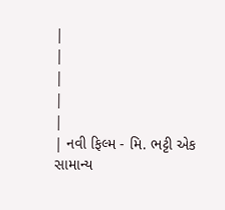|
|
|
|
|
| નવી ફિલ્મ - મિ. ભટ્ટી એક સામાન્ય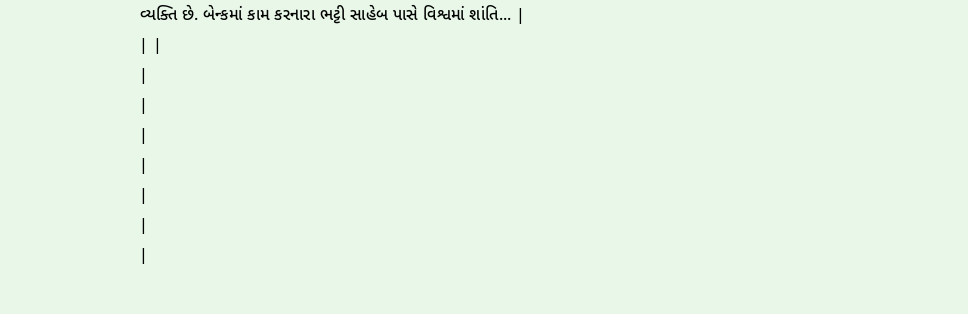વ્યક્તિ છે. બેન્કમાં કામ કરનારા ભટ્ટી સાહેબ પાસે વિશ્વમાં શાંતિ... |
| |
|
|
|
|
|
|
|